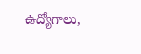ఉద్యోగాలు,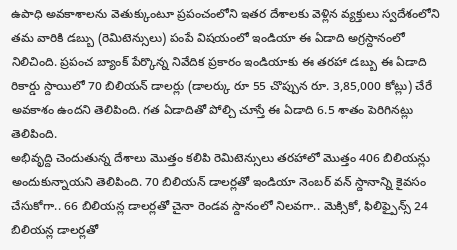ఉపాధి అవకాశాలను వెతుక్కుంటూ ప్రపంచంలోని ఇతర దేశాలకు వెళ్లిన వ్యక్తులు స్వదేశంలోని తమ వారికి డబ్బు (రెమిటెన్సులు) పంపే విషయంలో ఇండియా ఈ ఏడాది అగ్రస్దానంలో నిలిచింది. ప్రపంచ బ్యాంక్ పేర్కొన్న నివేదిక ప్రకారం ఇండియాకు ఈ తరహా డబ్బు ఈ ఏడాది రికార్డు స్దాయిలో 70 బిలియన్ డాలర్లు (డాలర్కు రూ 55 చొప్పున రూ. 3,85,000 కోట్లు) చేరే అవకాశం ఉందని తెలిపింది. గత ఏడాదితో పోల్చి చూస్తే ఈ ఏడాది 6.5 శాతం పెరిగినట్లు తెలిపింది.
అభివృద్ది చెందుతున్న దేశాలు మొత్తం కలిపి రెమిటెన్సులు తరహాలో మొత్తం 406 బిలియన్లు అందుకున్నాయని తెలిపింది. 70 బిలియన్ డాలర్లతో ఇండియా నెంబర్ వన్ స్దానాన్ని కైవసం చేసుకోగా.. 66 బిలియన్ల డాలర్లతో చైనా రెండవ స్దానంలో నిలవగా.. మెక్సికో, ఫిలిఫ్పైన్స్ 24 బిలియన్ల డాలర్లతో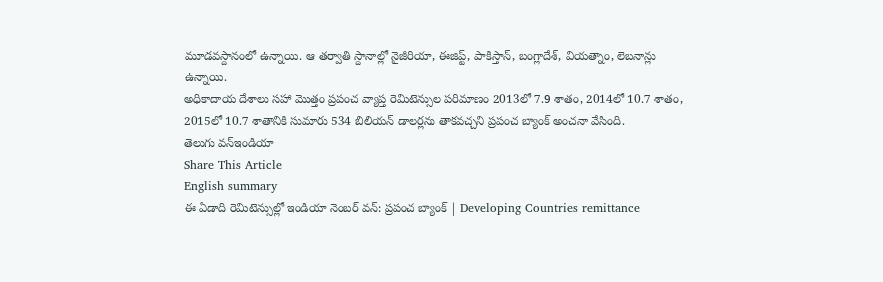మూడవస్దానంలో ఉన్నాయి. ఆ తర్వాతి స్దానాల్లో నైజీరియా, ఈజిప్ట్, పాకిస్తాన్, బంగ్లాదేశ్, వియత్నాం, లెబనాన్లు ఉన్నాయి.
అధికాదాయ దేశాలు సహా మొత్తం ప్రపంచ వ్యాప్త రెమిటెన్సుల పరిమాణం 2013లో 7.9 శాతం, 2014లో 10.7 శాతం, 2015లో 10.7 శాతానికి సుమారు 534 బిలియన్ డాలర్లను తాకవచ్చని ప్రపంచ బ్యాంక్ అంచనా వేసింది.
తెలుగు వన్ఇండియా
Share This Article
English summary
ఈ ఏడాది రెమిటెన్సుల్లో ఇండియా నెంబర్ వన్: ప్రపంచ బ్యాంక్ | Developing Countries remittance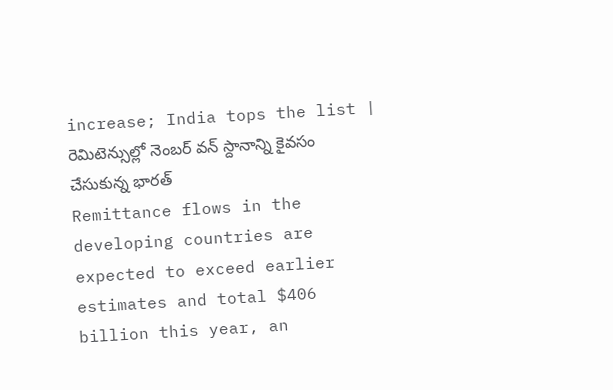increase; India tops the list | రెమిటెన్సుల్లో నెంబర్ వన్ స్దానాన్ని కైవసం చేసుకున్న భారత్
Remittance flows in the developing countries are expected to exceed earlier estimates and total $406 billion this year, an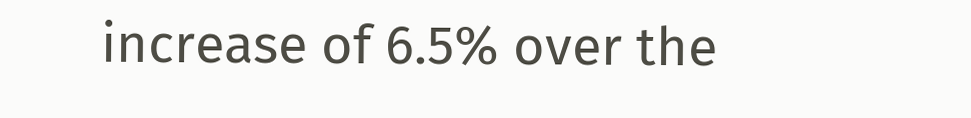increase of 6.5% over the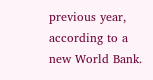previous year, according to a new World Bank.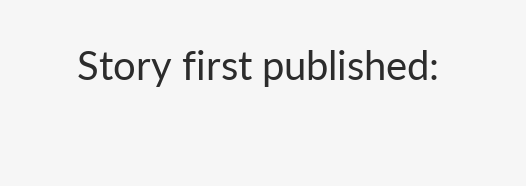Story first published: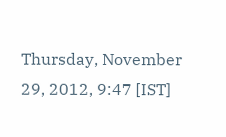Thursday, November 29, 2012, 9:47 [IST]